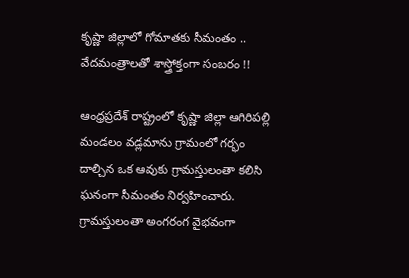కృష్ణా జిల్లాలో గోమాతకు సీమంతం .. వేదమంత్రాలతో శాస్త్రోక్తంగా సంబరం !!

ఆంధ్రప్రదేశ్ రాష్ట్రంలో కృష్ణా జిల్లా ఆగిరిపల్లి మండలం వడ్లమాను గ్రామంలో గర్భం దాల్చిన ఒక ఆవుకు గ్రామస్తులంతా కలిసి ఘనంగా సీమంతం నిర్వహించారు. గ్రామస్తులంతా అంగరంగ వైభవంగా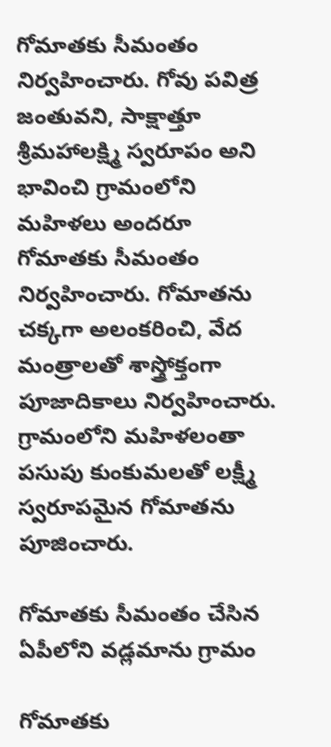గోమాతకు సీమంతం నిర్వహించారు. గోవు పవిత్ర జంతువని, సాక్షాత్తూ శ్రీమహాలక్ష్మి స్వరూపం అని భావించి గ్రామంలోని మహిళలు అందరూ గోమాతకు సీమంతం నిర్వహించారు. గోమాతను చక్కగా అలంకరించి, వేద మంత్రాలతో శాస్త్రోక్తంగా పూజాదికాలు నిర్వహించారు. గ్రామంలోని మహిళలంతా పసుపు కుంకుమలతో లక్ష్మీ స్వరూపమైన గోమాతను పూజించారు.

గోమాతకు సీమంతం చేసిన ఏపీలోని వడ్లమాను గ్రామం

గోమాతకు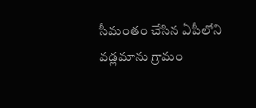సీమంతం చేసిన ఏపీలోని వడ్లమాను గ్రామం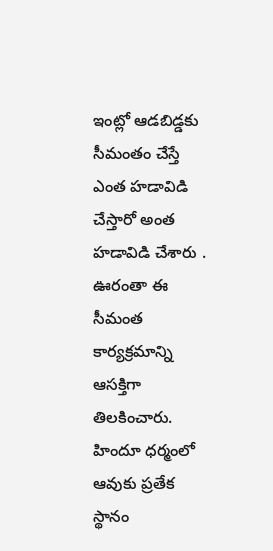ఇంట్లో ఆడబిడ్డకు సీమంతం చేస్తే ఎంత హడావిడి చేస్తారో అంత హడావిడి చేశారు . ఊరంతా ఈ సీమంత కార్యక్రమాన్ని ఆసక్తిగా తిలకించారు. హిందూ ధర్మంలో ఆవుకు ప్రతేక స్థానం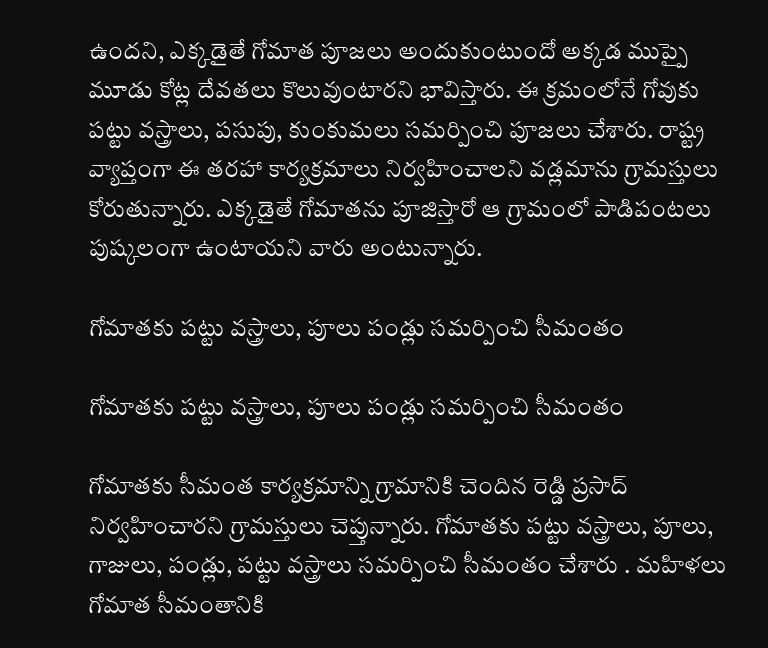ఉందని, ఎక్కడైతే గోమాత పూజలు అందుకుంటుందో అక్కడ ముప్పై మూడు కోట్ల దేవతలు కొలువుంటారని భావిస్తారు. ఈ క్రమంలోనే గోవుకు పట్టు వస్త్రాలు, పసుపు, కుంకుమలు సమర్పించి పూజలు చేశారు. రాష్ట్ర వ్యాప్తంగా ఈ తరహా కార్యక్రమాలు నిర్వహించాలని వడ్లమాను గ్రామస్తులు కోరుతున్నారు. ఎక్కడైతే గోమాతను పూజిస్తారో ఆ గ్రామంలో పాడిపంటలు పుష్కలంగా ఉంటాయని వారు అంటున్నారు.

గోమాతకు పట్టు వస్త్రాలు, పూలు పండ్లు సమర్పించి సీమంతం

గోమాతకు పట్టు వస్త్రాలు, పూలు పండ్లు సమర్పించి సీమంతం

గోమాతకు సీమంత కార్యక్రమాన్ని గ్రామానికి చెందిన రెడ్డి ప్రసాద్ నిర్వహించారని గ్రామస్తులు చెప్తున్నారు. గోమాతకు పట్టు వస్త్రాలు, పూలు, గాజులు, పండ్లు, పట్టు వస్త్రాలు సమర్పించి సీమంతం చేశారు . మహిళలు గోమాత సీమంతానికి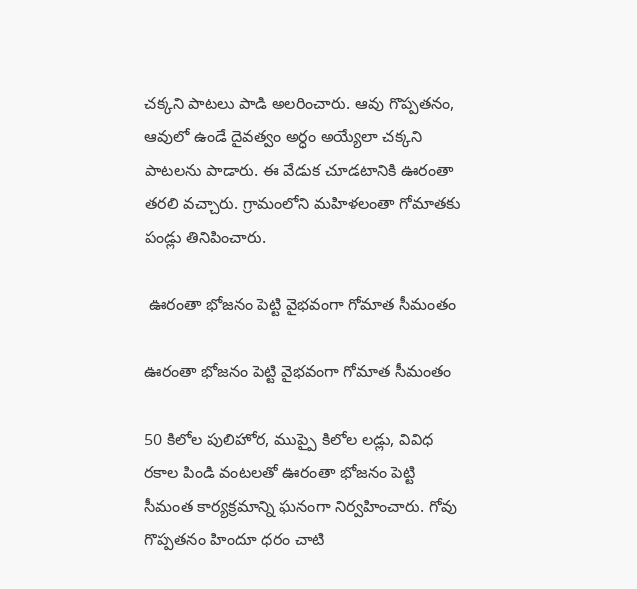చక్కని పాటలు పాడి అలరించారు. ఆవు గొప్పతనం, ఆవులో ఉండే దైవత్వం అర్ధం అయ్యేలా చక్కని పాటలను పాడారు. ఈ వేడుక చూడటానికి ఊరంతా తరలి వచ్చారు. గ్రామంలోని మహిళలంతా గోమాతకు పండ్లు తినిపించారు.

 ఊరంతా భోజనం పెట్టి వైభవంగా గోమాత సీమంతం

ఊరంతా భోజనం పెట్టి వైభవంగా గోమాత సీమంతం

50 కిలోల పులిహోర, ముప్పై కిలోల లడ్లు, వివిధ రకాల పిండి వంటలతో ఊరంతా భోజనం పెట్టి సీమంత కార్యక్రమాన్ని ఘనంగా నిర్వహించారు. గోవు గొప్పతనం హిందూ ధరం చాటి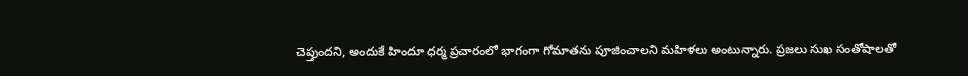చెప్తుందని, అందుకే హిందూ ధర్మ ప్రచారంలో భాగంగా గోమాతను పూజించాలని మహిళలు అంటున్నారు. ప్రజలు సుఖ సంతోషాలతో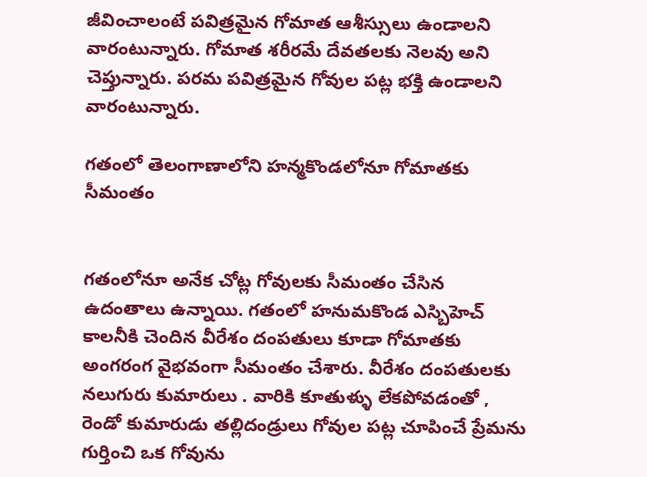జీవించాలంటే పవిత్రమైన గోమాత ఆశీస్సులు ఉండాలని వారంటున్నారు. గోమాత శరీరమే దేవతలకు నెలవు అని చెప్తున్నారు. పరమ పవిత్రమైన గోవుల పట్ల భక్తి ఉండాలని వారంటున్నారు.

గతంలో తెలంగాణాలోని హన్మకొండలోనూ గోమాతకు సీమంతం


గతంలోనూ అనేక చోట్ల గోవులకు సీమంతం చేసిన ఉదంతాలు ఉన్నాయి. గతంలో హనుమకొండ ఎస్బిహెచ్ కాలనీకి చెందిన వీరేశం దంపతులు కూడా గోమాతకు అంగరంగ వైభవంగా సీమంతం చేశారు. వీరేశం దంపతులకు నలుగురు కుమారులు . వారికి కూతుళ్ళు లేకపోవడంతో , రెండో కుమారుడు తల్లిదండ్రులు గోవుల పట్ల చూపించే ప్రేమను గుర్తించి ఒక గోవును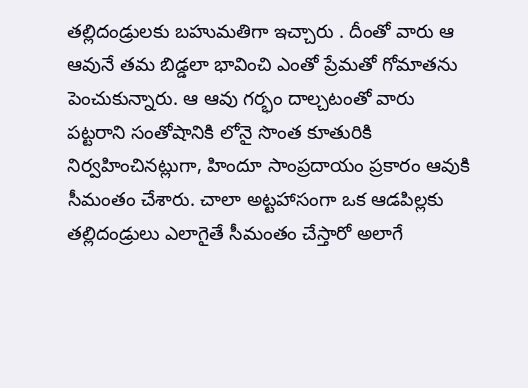తల్లిదండ్రులకు బహుమతిగా ఇచ్చారు . దీంతో వారు ఆ ఆవునే తమ బిడ్డలా భావించి ఎంతో ప్రేమతో గోమాతను పెంచుకున్నారు. ఆ ఆవు గర్భం దాల్చటంతో వారు పట్టరాని సంతోషానికి లోనై సొంత కూతురికి నిర్వహించినట్లుగా, హిందూ సాంప్రదాయం ప్రకారం ఆవుకి సీమంతం చేశారు. చాలా అట్టహాసంగా ఒక ఆడపిల్లకు తల్లిదండ్రులు ఎలాగైతే సీమంతం చేస్తారో అలాగే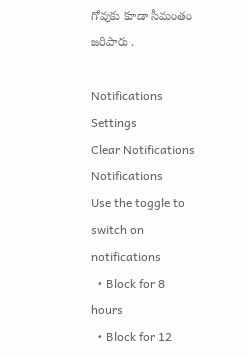గోవుకు కూడా సీమంతం జరిపారు .

Notifications
Settings
Clear Notifications
Notifications
Use the toggle to switch on notifications
  • Block for 8 hours
  • Block for 12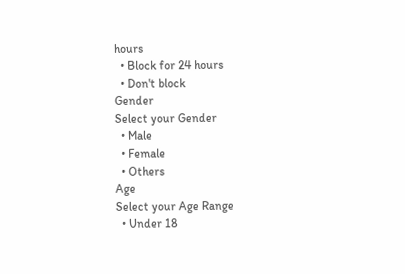hours
  • Block for 24 hours
  • Don't block
Gender
Select your Gender
  • Male
  • Female
  • Others
Age
Select your Age Range
  • Under 18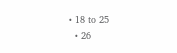• 18 to 25
  • 26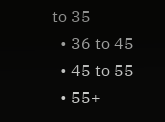to 35
  • 36 to 45
  • 45 to 55
  • 55+